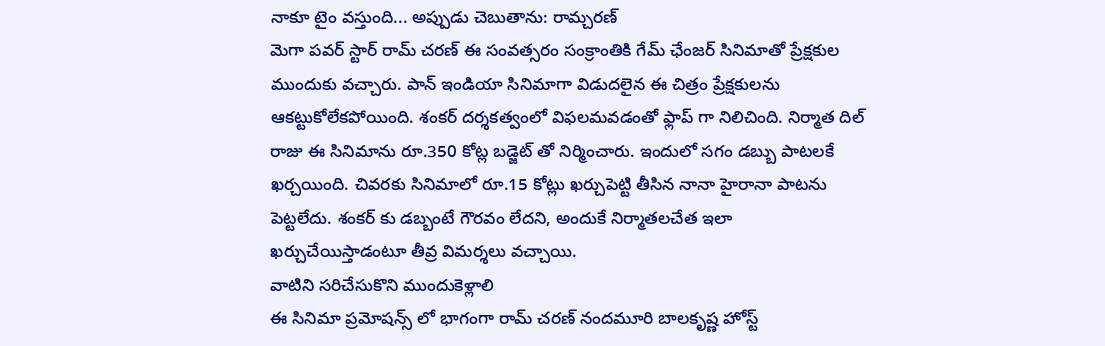నాకూ టైం వస్తుంది... అప్పుడు చెబుతాను: రామ్చరణ్
మెగా పవర్ స్టార్ రామ్ చరణ్ ఈ సంవత్సరం సంక్రాంతికి గేమ్ ఛేంజర్ సినిమాతో ప్రేక్షకుల ముందుకు వచ్చారు. పాన్ ఇండియా సినిమాగా విడుదలైన ఈ చిత్రం ప్రేక్షకులను ఆకట్టుకోలేకపోయింది. శంకర్ దర్శకత్వంలో విఫలమవడంతో ఫ్లాప్ గా నిలిచింది. నిర్మాత దిల్ రాజు ఈ సినిమాను రూ.350 కోట్ల బడ్జెట్ తో నిర్మించారు. ఇందులో సగం డబ్బు పాటలకే ఖర్చయింది. చివరకు సినిమాలో రూ.15 కోట్లు ఖర్చుపెట్టి తీసిన నానా హైరానా పాటను పెట్టలేదు. శంకర్ కు డబ్బంటే గౌరవం లేదని, అందుకే నిర్మాతలచేత ఇలా ఖర్చుచేయిస్తాడంటూ తీవ్ర విమర్శలు వచ్చాయి.
వాటిని సరిచేసుకొని ముందుకెళ్లాలి
ఈ సినిమా ప్రమోషన్స్ లో భాగంగా రామ్ చరణ్ నందమూరి బాలకృష్ణ హోస్ట్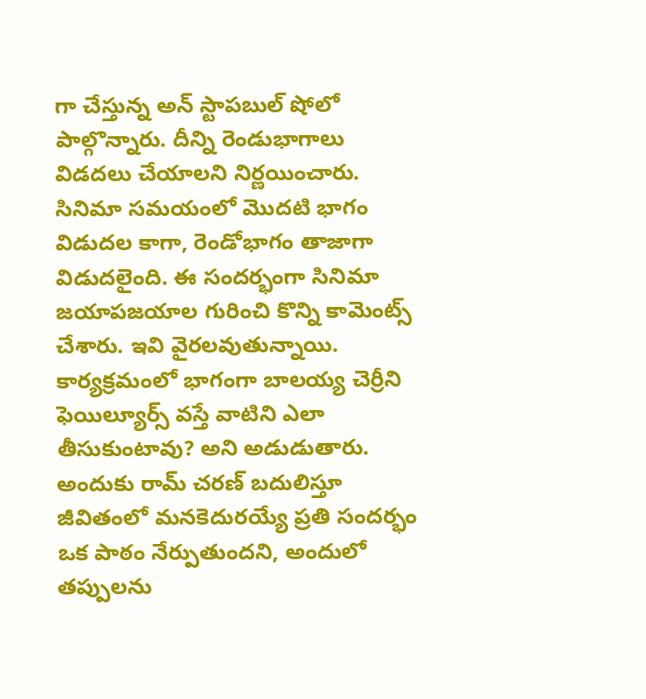గా చేస్తున్న అన్ స్టాపబుల్ షోలో పాల్గొన్నారు. దీన్ని రెండుభాగాలు విడదలు చేయాలని నిర్ణయించారు. సినిమా సమయంలో మొదటి భాగం విడుదల కాగా, రెండోభాగం తాజాగా విడుదలైంది. ఈ సందర్భంగా సినిమా జయాపజయాల గురించి కొన్ని కామెంట్స్ చేశారు. ఇవి వైరలవుతున్నాయి. కార్యక్రమంలో భాగంగా బాలయ్య చెర్రీని ఫెయిల్యూర్స్ వస్తే వాటిని ఎలా తీసుకుంటావు? అని అడుడుతారు. అందుకు రామ్ చరణ్ బదులిస్తూ జీవితంలో మనకెదురయ్యే ప్రతి సందర్భం ఒక పాఠం నేర్పుతుందని, అందులో తప్పులను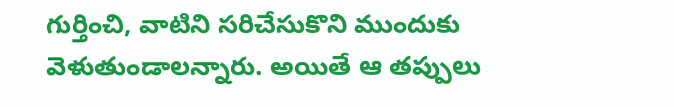గుర్తించి, వాటిని సరిచేసుకొని ముందుకు వెళుతుండాలన్నారు. అయితే ఆ తప్పులు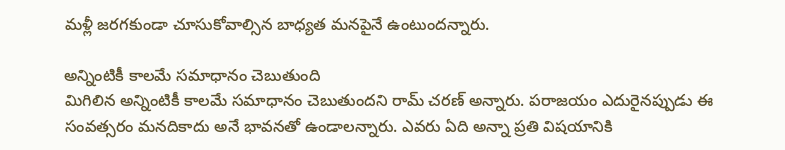మళ్లీ జరగకుండా చూసుకోవాల్సిన బాధ్యత మనపైనే ఉంటుందన్నారు.

అన్నింటికీ కాలమే సమాధానం చెబుతుంది
మిగిలిన అన్నింటికీ కాలమే సమాధానం చెబుతుందని రామ్ చరణ్ అన్నారు. పరాజయం ఎదురైనప్పుడు ఈ సంవత్సరం మనదికాదు అనే భావనతో ఉండాలన్నారు. ఎవరు ఏది అన్నా ప్రతి విషయానికి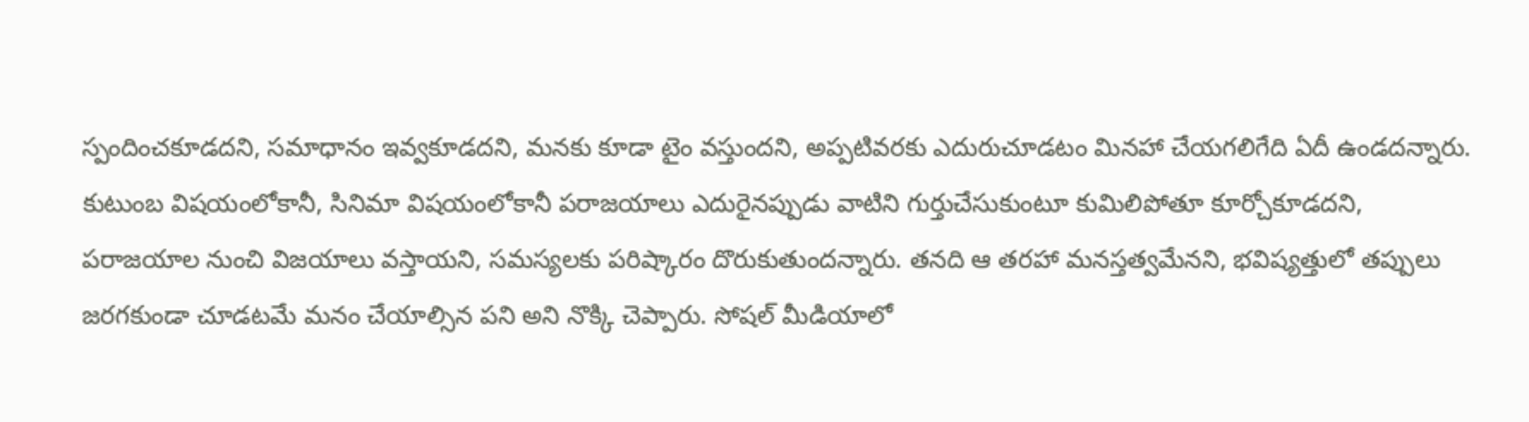స్పందించకూడదని, సమాధానం ఇవ్వకూడదని, మనకు కూడా టైం వస్తుందని, అప్పటివరకు ఎదురుచూడటం మినహా చేయగలిగేది ఏదీ ఉండదన్నారు.
కుటుంబ విషయంలోకానీ, సినిమా విషయంలోకానీ పరాజయాలు ఎదురైనప్పుడు వాటిని గుర్తుచేసుకుంటూ కుమిలిపోతూ కూర్చోకూడదని, పరాజయాల నుంచి విజయాలు వస్తాయని, సమస్యలకు పరిష్కారం దొరుకుతుందన్నారు. తనది ఆ తరహా మనస్తత్వమేనని, భవిష్యత్తులో తప్పులు జరగకుండా చూడటమే మనం చేయాల్సిన పని అని నొక్కి చెప్పారు. సోషల్ మీడియాలో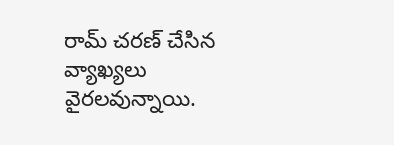రామ్ చరణ్ చేసిన వ్యాఖ్యలు వైరలవున్నాయి.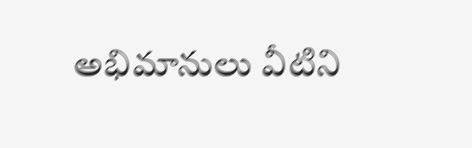అభిమానులు వీటిని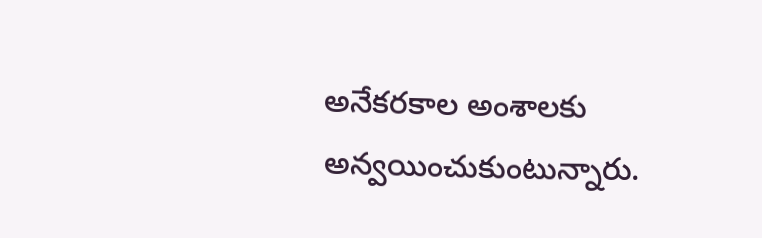అనేకరకాల అంశాలకు అన్వయించుకుంటున్నారు.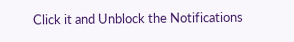Click it and Unblock the Notifications